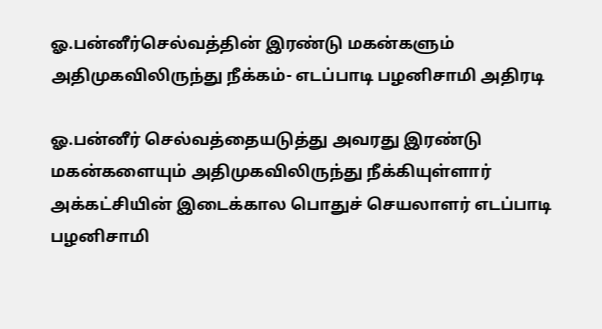ஓ.பன்னீர்செல்வத்தின் இரண்டு மகன்களும் அதிமுகவிலிருந்து நீக்கம்- எடப்பாடி பழனிசாமி அதிரடி

ஓ.பன்னீர் செல்வத்தையடுத்து அவரது இரண்டு மகன்களையும் அதிமுகவிலிருந்து நீக்கியுள்ளார் அக்கட்சியின் இடைக்கால பொதுச் செயலாளர் எடப்பாடி பழனிசாமி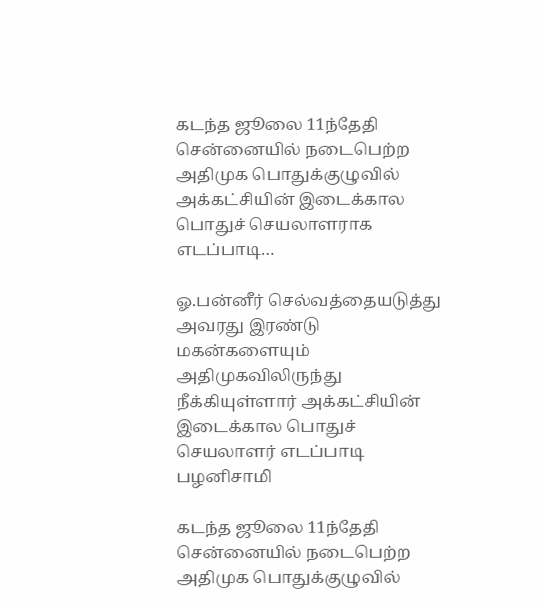கடந்த ஜூலை 11ந்தேதி சென்னையில் நடைபெற்ற அதிமுக பொதுக்குழுவில் அக்கட்சியின் இடைக்கால பொதுச் செயலாளராக எடப்பாடி…

ஓ.பன்னீர் செல்வத்தையடுத்து அவரது இரண்டு மகன்களையும் அதிமுகவிலிருந்து நீக்கியுள்ளார் அக்கட்சியின் இடைக்கால பொதுச் செயலாளர் எடப்பாடி பழனிசாமி

கடந்த ஜூலை 11ந்தேதி சென்னையில் நடைபெற்ற அதிமுக பொதுக்குழுவில்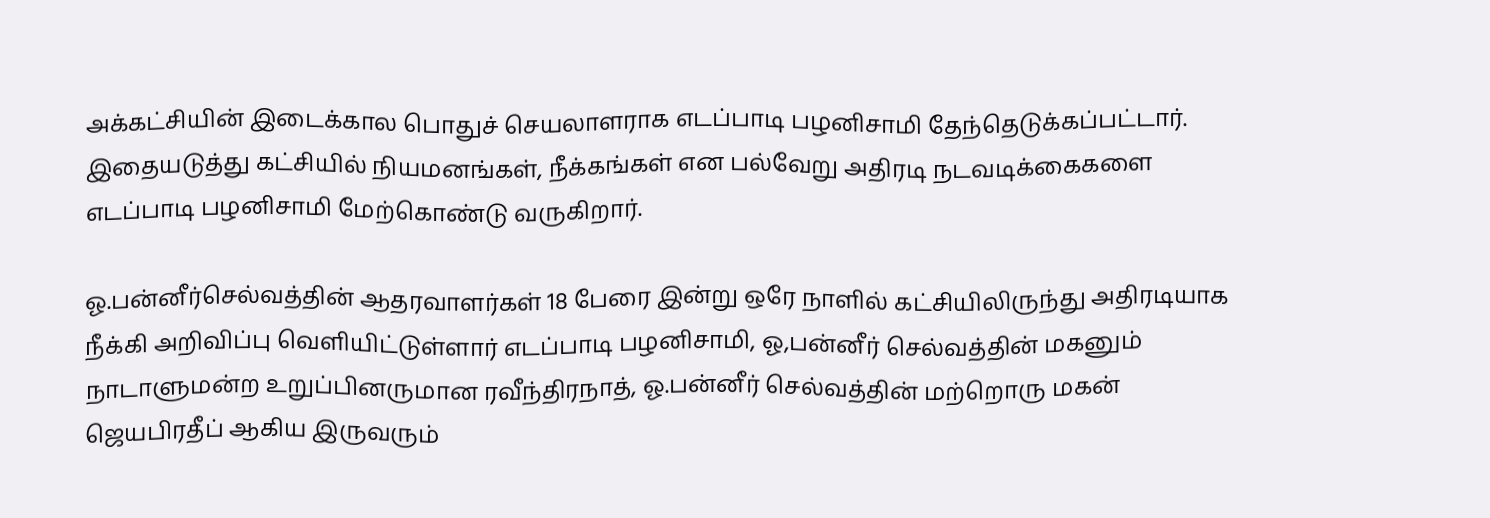அக்கட்சியின் இடைக்கால பொதுச் செயலாளராக எடப்பாடி பழனிசாமி தேந்தெடுக்கப்பட்டார். இதையடுத்து கட்சியில் நியமனங்கள், நீக்கங்கள் என பல்வேறு அதிரடி நடவடிக்கைகளை எடப்பாடி பழனிசாமி மேற்கொண்டு வருகிறார்.

ஓ.பன்னீர்செல்வத்தின் ஆதரவாளர்கள் 18 பேரை இன்று ஒரே நாளில் கட்சியிலிருந்து அதிரடியாக நீக்கி அறிவிப்பு வெளியிட்டுள்ளார் எடப்பாடி பழனிசாமி, ஓ,பன்னீர் செல்வத்தின் மகனும் நாடாளுமன்ற உறுப்பினருமான ரவீந்திரநாத், ஓ.பன்னீர் செல்வத்தின் மற்றொரு மகன் ஜெயபிரதீப் ஆகிய இருவரும்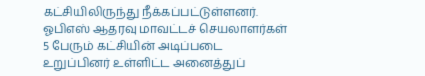கட்சியிலிருந்து நீக்கப்பட்டுள்ளனர். ஓபிஎஸ் ஆதரவு மாவட்டச் செயலாளர்கள் 5 பேரும் கட்சியின் அடிப்படை உறுப்பினர் உள்ளிட்ட அனைத்துப்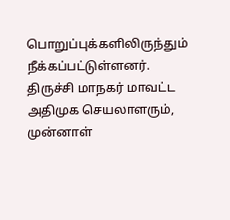பொறுப்புக்களிலிருந்தும் நீக்கப்பட்டுள்ளனர். திருச்சி மாநகர் மாவட்ட அதிமுக செயலாளரும், முன்னாள்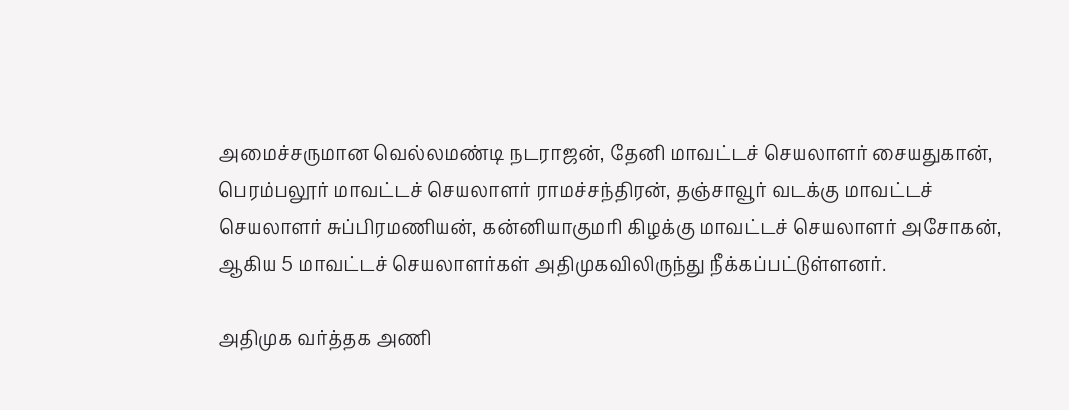அமைச்சருமான வெல்லமண்டி நடராஜன், தேனி மாவட்டச் செயலாளர் சையதுகான், பெரம்பலூர் மாவட்டச் செயலாளர் ராமச்சந்திரன், தஞ்சாவூர் வடக்கு மாவட்டச் செயலாளர் சுப்பிரமணியன், கன்னியாகுமரி கிழக்கு மாவட்டச் செயலாளர் அசோகன், ஆகிய 5 மாவட்டச் செயலாளர்கள் அதிமுகவிலிருந்து நீக்கப்பட்டுள்ளனர்.

அதிமுக வர்த்தக அணி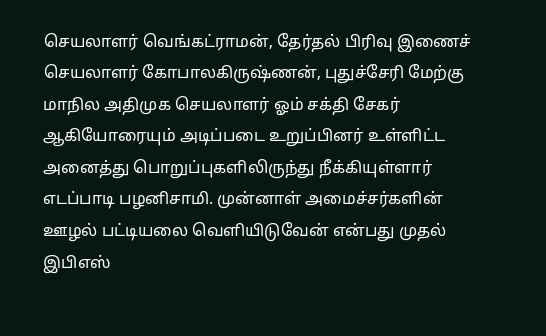செயலாளர் வெங்கட்ராமன், தேர்தல் பிரிவு இணைச் செயலாளர் கோபாலகிருஷ்ணன், புதுச்சேரி மேற்கு மாநில அதிமுக செயலாளர் ஓம் சக்தி சேகர் ஆகியோரையும் அடிப்படை உறுப்பினர் உள்ளிட்ட அனைத்து பொறுப்புகளிலிருந்து நீக்கியுள்ளார் எடப்பாடி பழனிசாமி. முன்னாள் அமைச்சர்களின் ஊழல் பட்டியலை வெளியிடுவேன் என்பது முதல் இபிஎஸ்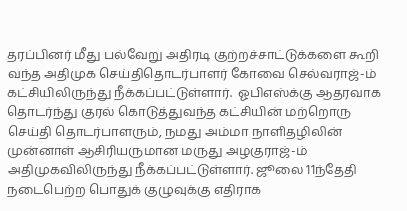தரப்பினர் மீது பல்வேறு அதிரடி குற்றச்சாட்டுக்களை கூறி வந்த அதிமுக செய்திதொடர்பாளர் கோவை செல்வராஜ்-ம் கட்சியிலிருந்து நீக்கப்பட்டுள்ளார்.  ஓபிஎஸ்க்கு ஆதரவாக தொடர்ந்து குரல் கொடுத்துவந்த கட்சியின் மற்றொரு செய்தி தொடர்பாளரும், நமது அம்மா நாளிதழிலின் முன்னாள் ஆசிரியருமான மருது அழகுராஜ்-ம் அதிமுகவிலிருந்து நீக்கப்பட்டுள்ளார். ஜூலை 11ந்தேதி நடைபெற்ற பொதுக் குழுவுக்கு எதிராக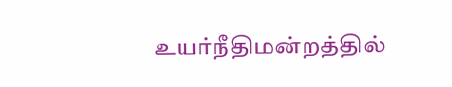உயர்நீதிமன்றத்தில்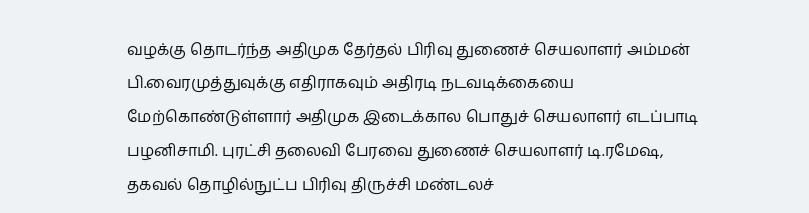வழக்கு தொடர்ந்த அதிமுக தேர்தல் பிரிவு துணைச் செயலாளர் அம்மன் பி.வைரமுத்துவுக்கு எதிராகவும் அதிரடி நடவடிக்கையை மேற்கொண்டுள்ளார் அதிமுக இடைக்கால பொதுச் செயலாளர் எடப்பாடி பழனிசாமி. புரட்சி தலைவி பேரவை துணைச் செயலாளர் டி.ரமேஷ, தகவல் தொழில்நுட்ப பிரிவு திருச்சி மண்டலச்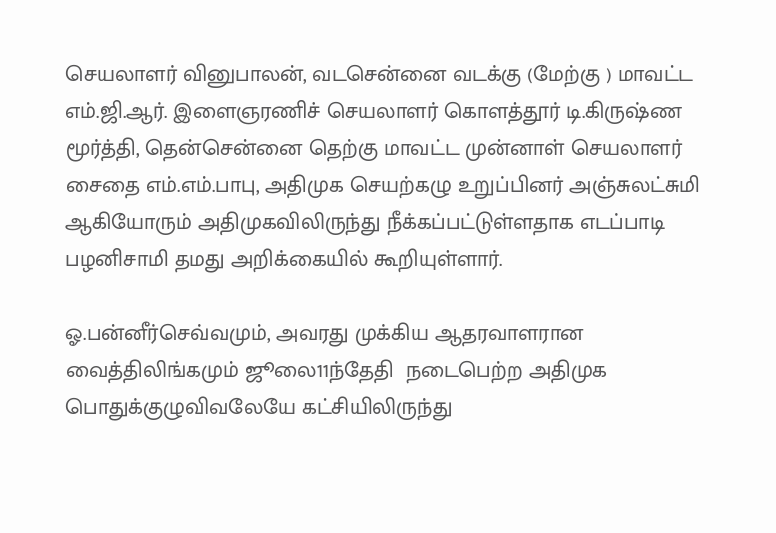செயலாளர் வினுபாலன், வடசென்னை வடக்கு (மேற்கு ) மாவட்ட எம்.ஜி.ஆர். இளைஞரணிச் செயலாளர் கொளத்தூர் டி.கிருஷ்ண மூர்த்தி, தென்சென்னை தெற்கு மாவட்ட முன்னாள் செயலாளர் சைதை எம்.எம்.பாபு, அதிமுக செயற்கழு உறுப்பினர் அஞ்சுலட்சுமி ஆகியோரும் அதிமுகவிலிருந்து நீக்கப்பட்டுள்ளதாக எடப்பாடி பழனிசாமி தமது அறிக்கையில் கூறியுள்ளார்.

ஓ.பன்னீர்செவ்வமும், அவரது முக்கிய ஆதரவாளரான வைத்திலிங்கமும் ஜூலை11ந்தேதி  நடைபெற்ற அதிமுக பொதுக்குழுவிவலேயே கட்சியிலிருந்து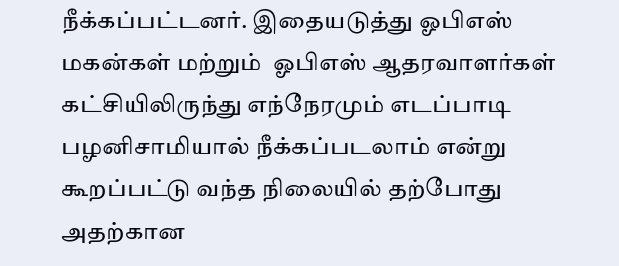நீக்கப்பட்டனர். இதையடுத்து ஓபிஎஸ் மகன்கள் மற்றும்  ஓபிஎஸ் ஆதரவாளர்கள் கட்சியிலிருந்து எந்நேரமும் எடப்பாடி பழனிசாமியால் நீக்கப்படலாம் என்று கூறப்பட்டு வந்த நிலையில் தற்போது அதற்கான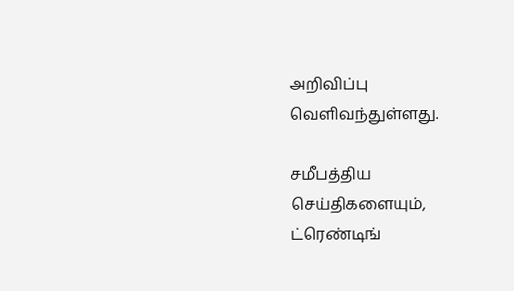அறிவிப்பு வெளிவந்துள்ளது.

சமீபத்திய செய்திகளையும், ட்ரெண்டிங்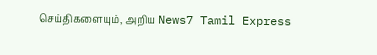செய்திகளையும், அறிய News7 Tamil Express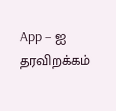App – ஐ தரவிறக்கம்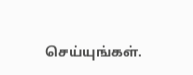செய்யுங்கள்.